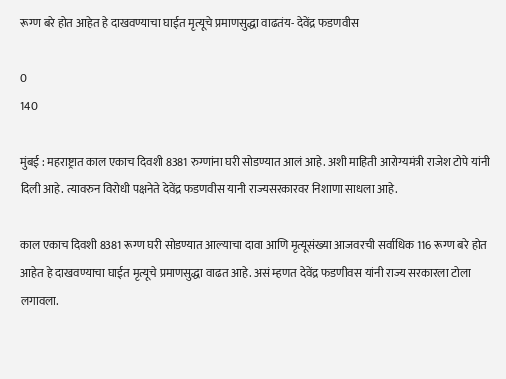रूग्ण बरे होत आहेत हे दाखवण्याचा घाईत मृत्यूचे प्रमाणसुद्धा वाढतंय- देवेंद्र फडणवीस

0
140

मुंबई : महराष्ट्रात काल एकाच दिवशी 8381 रुग्णांना घरी सोडण्यात आलं आहे. अशी माहिती आरोग्यमंत्री राजेश टोपे यांनी दिली आहे. त्यावरुन विरोधी पक्षनेते देवेंद्र फडणवीस यानी राज्यसरकारवर निशाणा साधला आहे.

काल एकाच दिवशी 8381 रूग्ण घरी सोडण्यात आल्याचा दावा आणि मृत्यूसंख्या आजवरची सर्वाधिक 116 रूग्ण बरे होत आहेत हे दाखवण्याचा घाईत मृत्यूचे प्रमाणसुद्धा वाढत आहे. असं म्हणत देवेंद्र फडणीवस यांनी राज्य सरकारला टोला लगावला.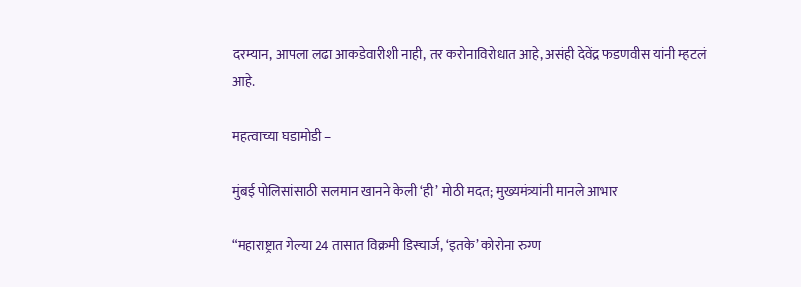दरम्यान, आपला लढा आकडेवारीशी नाही, तर करोनाविरोधात आहे, असंही देवेंद्र फडणवीस यांनी म्हटलं आहे.

महत्वाच्या घडामोडी –

मुंबई पोलिसांसाठी सलमान खानने केली ‘ही’ मोठी मदत; मुख्यमंत्र्यांनी मानले आभार

“महाराष्ट्रात गेल्या 24 तासात विक्रमी डिस्चार्ज, ‘इतके’ कोरोना रुग्ण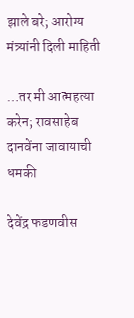झाले बरे; आरोग्य मंत्र्यांनी दिली माहिती

…तर मी आत्महत्या करेन; रावसाहेब दानवेंना जावायाची धमकी

देवेंद्र फडणवीस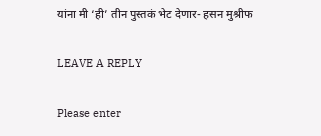यांना मी ‘ही’ तीन पुस्तकं भेट देणार- हसन मुश्रीफ

LEAVE A REPLY

Please enter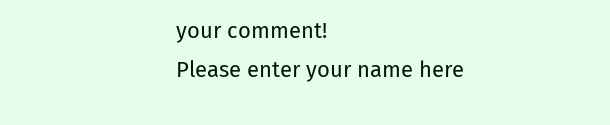your comment!
Please enter your name here